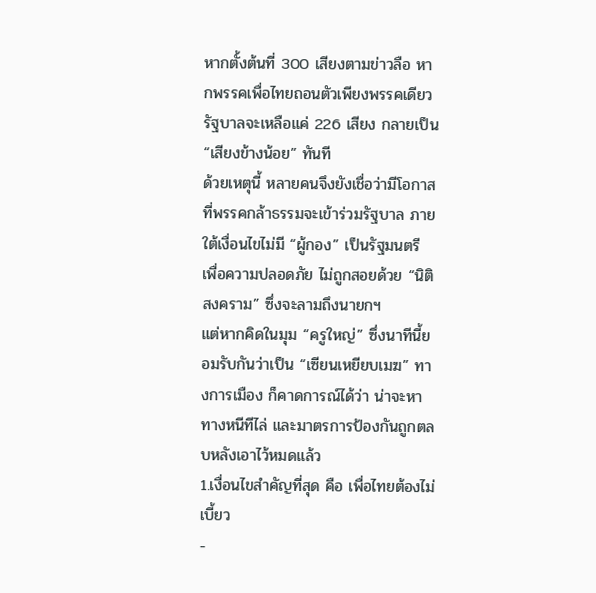หากตั้งต้นที่ 300 เสียงตามข่าวลือ หากพรรคเพื่อไทยถอนตัวเพียงพรรคเดียว รัฐบาลจะเหลือแค่ 226 เสียง กลายเป็น “เสียงข้างน้อย” ทันที
ด้วยเหตุนี้ หลายคนจึงยังเชื่อว่ามีโอกาสที่พรรคกล้าธรรมจะเข้าร่วมรัฐบาล ภายใต้เงื่อนไขไม่มี “ผู้กอง” เป็นรัฐมนตรี เพื่อความปลอดภัย ไม่ถูกสอยด้วย “นิติสงคราม” ซึ่งจะลามถึงนายกฯ
แต่หากคิดในมุม “ครูใหญ่” ซึ่งนาทีนี้ยอมรับกันว่าเป็น “เซียนเหยียบเมฆ” ทางการเมือง ก็คาดการณ์ได้ว่า น่าจะหาทางหนีทีไล่ และมาตรการป้องกันถูกตลบหลังเอาไว้หมดแล้ว
1.เงื่อนไขสำคัญที่สุด คือ เพื่อไทยต้องไม่เบี้ยว
-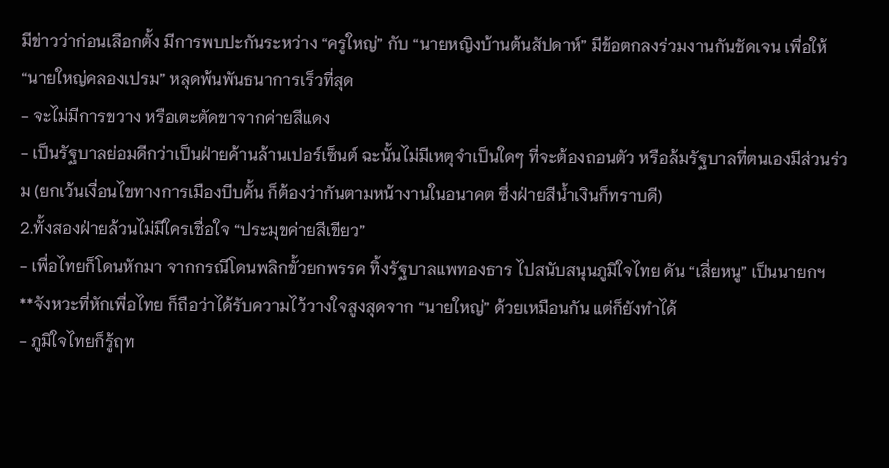มีข่าวว่าก่อนเลือกตั้ง มีการพบปะกันระหว่าง “ครูใหญ่” กับ “นายหญิงบ้านต้นสัปดาห์” มีข้อตกลงร่วมงานกันชัดเจน เพื่อให้ “นายใหญ่คลองเปรม” หลุดพ้นพันธนาการเร็วที่สุด
- จะไม่มีการขวาง หรือเตะตัดขาจากค่ายสีแดง
- เป็นรัฐบาลย่อมดีกว่าเป็นฝ่ายค้านล้านเปอร์เซ็นต์ ฉะนั้นไม่มีเหตุจำเป็นใดๆ ที่จะต้องถอนตัว หรือล้มรัฐบาลที่ตนเองมีส่วนร่วม (ยกเว้นเงื่อนไขทางการเมืองบีบคั้น ก็ต้องว่ากันตามหน้างานในอนาคต ซึ่งฝ่ายสีน้ำเงินก็ทราบดี)
2.ทั้งสองฝ่ายล้วนไม่มีใครเชื่อใจ “ประมุขค่ายสีเขียว”
- เพื่อไทยก็โดนหักมา จากกรณีโดนพลิกขั้วยกพรรค ทิ้งรัฐบาลแพทองธาร ไปสนับสนุนภูมิใจไทย ดัน “เสี่ยหนู” เป็นนายกฯ
**จังหวะที่หักเพื่อไทย ก็ถือว่าได้รับความไว้วางใจสูงสุดจาก “นายใหญ่” ด้วยเหมือนกัน แต่ก็ยังทำได้
- ภูมิใจไทยก็รู้ฤท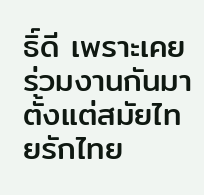ธิ์ดี เพราะเคยร่วมงานกันมาตั้งแต่สมัยไทยรักไทย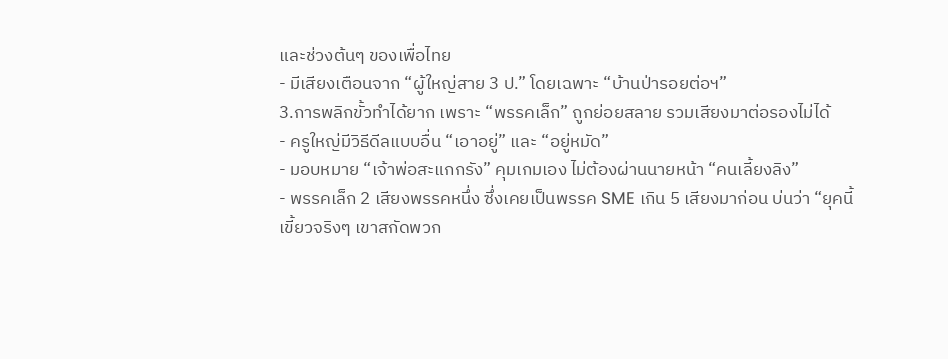และช่วงต้นๆ ของเพื่อไทย
- มีเสียงเตือนจาก “ผู้ใหญ่สาย 3 ป.” โดยเฉพาะ “บ้านป่ารอยต่อฯ”
3.การพลิกขั้วทำได้ยาก เพราะ “พรรคเล็ก” ถูกย่อยสลาย รวมเสียงมาต่อรองไม่ได้
- ครูใหญ่มีวิธีดีลแบบอื่น “เอาอยู่” และ “อยู่หมัด”
- มอบหมาย “เจ้าพ่อสะแกกรัง” คุมเกมเอง ไม่ต้องผ่านนายหน้า “คนเลี้ยงลิง”
- พรรคเล็ก 2 เสียงพรรคหนึ่ง ซึ่งเคยเป็นพรรค SME เกิน 5 เสียงมาก่อน บ่นว่า “ยุคนี้เขี้ยวจริงๆ เขาสกัดพวก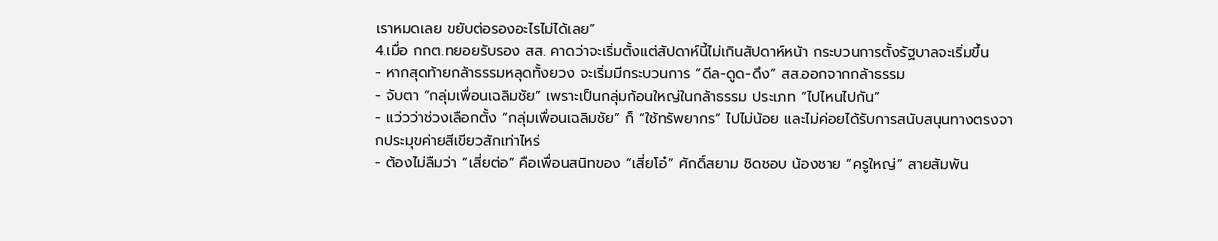เราหมดเลย ขยับต่อรองอะไรไม่ได้เลย”
4.เมื่อ กกต.ทยอยรับรอง สส. คาดว่าจะเริ่มตั้งแต่สัปดาห์นี้ไม่เกินสัปดาห์หน้า กระบวนการตั้งรัฐบาลจะเริ่มขึ้น
- หากสุดท้ายกล้าธรรมหลุดทั้งยวง จะเริ่มมีกระบวนการ “ดีล-ดูด-ดึง” สส.ออกจากกล้าธรรม
- จับตา “กลุ่มเพื่อนเฉลิมชัย” เพราะเป็นกลุ่มก้อนใหญ่ในกล้าธรรม ประเภท “ไปไหนไปกัน”
- แว่วว่าช่วงเลือกตั้ง “กลุ่มเพื่อนเฉลิมชัย” ก็ “ใช้ทรัพยากร” ไปไม่น้อย และไม่ค่อยได้รับการสนับสนุนทางตรงจากประมุขค่ายสีเขียวสักเท่าไหร่
- ต้องไม่ลืมว่า “เสี่ยต่อ” คือเพื่อนสนิทของ “เสี่ยโอ๋” ศักดิ์สยาม ชิดชอบ น้องชาย “ครูใหญ่” สายสัมพัน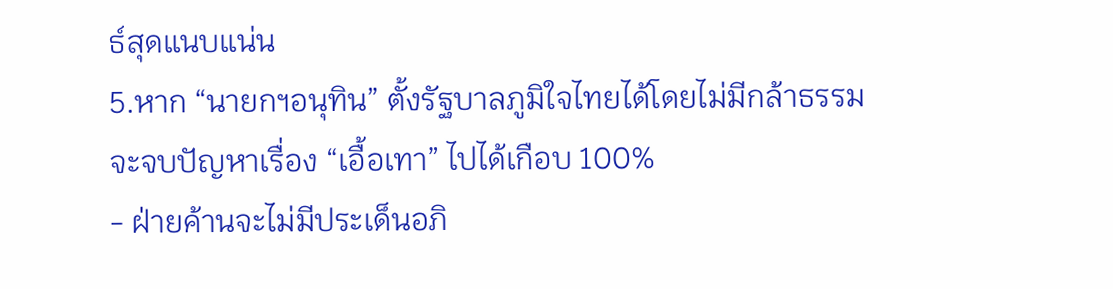ธ์สุดแนบแน่น
5.หาก “นายกฯอนุทิน” ตั้งรัฐบาลภูมิใจไทยได้โดยไม่มีกล้าธรรม จะจบปัญหาเรื่อง “เอื้อเทา” ไปได้เกือบ 100%
- ฝ่ายค้านจะไม่มีประเด็นอภิ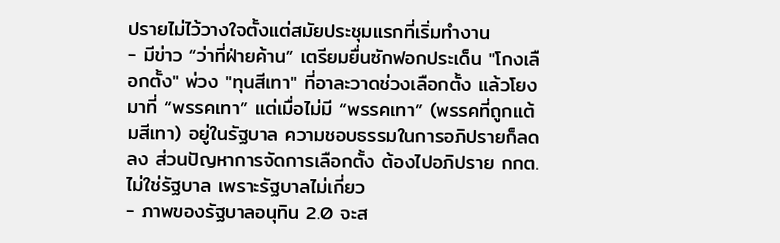ปรายไม่ไว้วางใจตั้งแต่สมัยประชุมแรกที่เริ่มทำงาน
- มีข่าว “ว่าที่ฝ่ายค้าน” เตรียมยื่นซักฟอกประเด็น "โกงเลือกตั้ง" พ่วง "ทุนสีเทา" ที่อาละวาดช่วงเลือกตั้ง แล้วโยงมาที่ “พรรคเทา” แต่เมื่อไม่มี “พรรคเทา” (พรรคที่ถูกแต้มสีเทา) อยู่ในรัฐบาล ความชอบธรรมในการอภิปรายก็ลดลง ส่วนปัญหาการจัดการเลือกตั้ง ต้องไปอภิปราย กกต. ไม่ใช่รัฐบาล เพราะรัฐบาลไม่เกี่ยว
- ภาพของรัฐบาลอนุทิน 2.0 จะส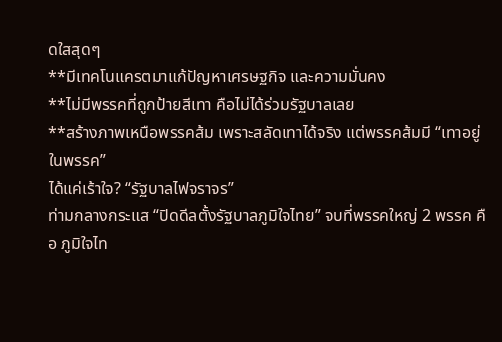ดใสสุดๆ
**มีเทคโนแครตมาแก้ปัญหาเศรษฐกิจ และความมั่นคง
**ไม่มีพรรคที่ถูกป้ายสีเทา คือไม่ได้ร่วมรัฐบาลเลย
**สร้างภาพเหนือพรรคส้ม เพราะสลัดเทาได้จริง แต่พรรคส้มมี “เทาอยู่ในพรรค”
ได้แค่เร้าใจ? “รัฐบาลไฟจราจร”
ท่ามกลางกระแส “ปิดดีลตั้งรัฐบาลภูมิใจไทย” จบที่พรรคใหญ่ 2 พรรค คือ ภูมิใจไท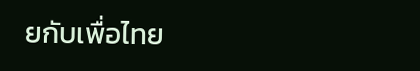ยกับเพื่อไทย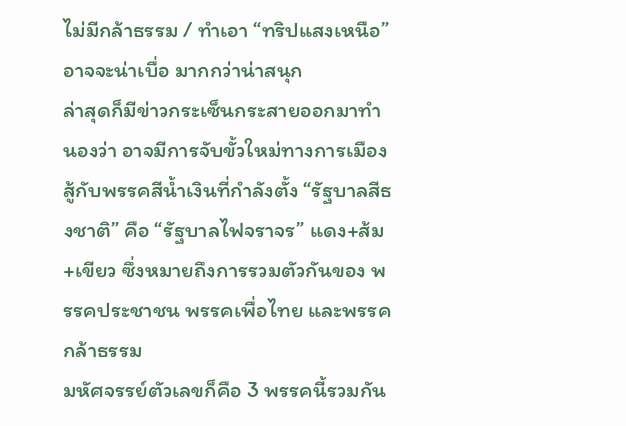ไม่มีกล้าธรรม / ทำเอา “ทริปแสงเหนือ” อาจจะน่าเบื่อ มากกว่าน่าสนุก
ล่าสุดก็มีข่าวกระเซ็นกระสายออกมาทำนองว่า อาจมีการจับขั้วใหม่ทางการเมือง สู้กับพรรคสีน้ำเงินที่กำลังตั้ง “รัฐบาลสีธงชาติ” คือ “รัฐบาลไฟจราจร” แดง+ส้ม+เขียว ซึ่งหมายถึงการรวมตัวกันของ พรรคประชาชน พรรคเพื่อไทย และพรรคกล้าธรรม
มหัศจรรย์ตัวเลขก็คือ 3 พรรคนี้รวมกัน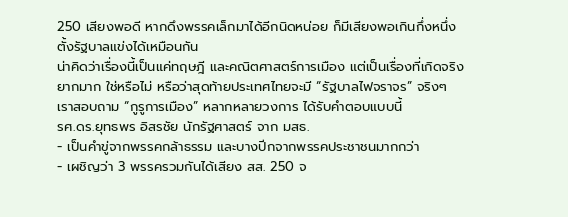250 เสียงพอดี หากดึงพรรคเล็กมาได้อีกนิดหน่อย ก็มีเสียงพอเกินกึ่งหนึ่ง ตั้งรัฐบาลแข่งได้เหมือนกัน
น่าคิดว่าเรื่องนี้เป็นแค่ทฤษฎี และคณิตศาสตร์การเมือง แต่เป็นเรื่องที่เกิดจริงยากมาก ใช่หรือไม่ หรือว่าสุดท้ายประเทศไทยจะมี “รัฐบาลไฟจราจร” จริงๆ
เราสอบถาม “กูรูการเมือง” หลากหลายวงการ ได้รับคำตอบแบบนี้
รศ.ดร.ยุทธพร อิสรชัย นักรัฐศาสตร์ จาก มสธ.
- เป็นคำขู่จากพรรคกล้าธรรม และบางปีกจากพรรคประชาชนมากกว่า
- เผชิญว่า 3 พรรครวมกันได้เสียง สส. 250 จ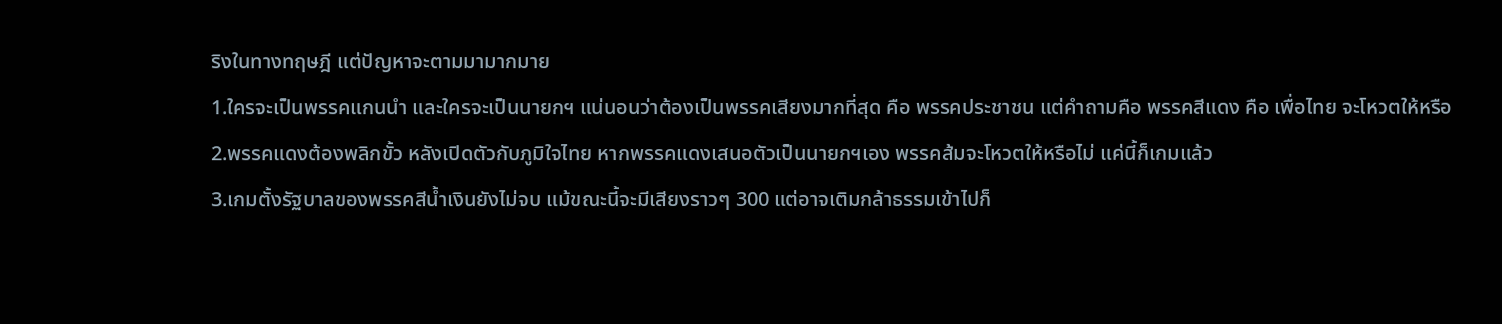ริงในทางทฤษฎี แต่ปัญหาจะตามมามากมาย
1.ใครจะเป็นพรรคแกนนำ และใครจะเป็นนายกฯ แน่นอนว่าต้องเป็นพรรคเสียงมากที่สุด คือ พรรคประชาชน แต่คำถามคือ พรรคสีแดง คือ เพื่อไทย จะโหวตให้หรือ
2.พรรคแดงต้องพลิกขั้ว หลังเปิดตัวกับภูมิใจไทย หากพรรคแดงเสนอตัวเป็นนายกฯเอง พรรคส้มจะโหวตให้หรือไม่ แค่นี้ก็เกมแล้ว
3.เกมตั้งรัฐบาลของพรรคสีน้ำเงินยังไม่จบ แม้ขณะนี้จะมีเสียงราวๆ 300 แต่อาจเติมกล้าธรรมเข้าไปก็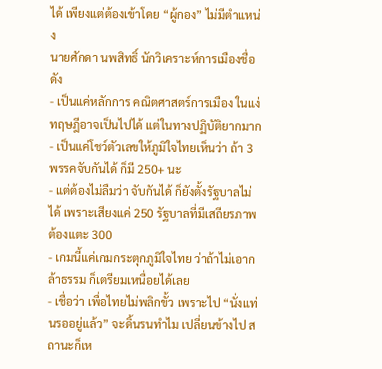ได้ เพียงแต่ต้องเข้าโดย “ผู้กอง” ไม่มีตำแหน่ง
นายศักดา นพสิทธิ์ นักวิเคราะห์การเมืองชื่อดัง
- เป็นแค่หลักการ คณิตศาสตร์การเมือง ในแง่ทฤษฎีอาจเป็นไปได้ แต่ในทางปฏิบัติยากมาก
- เป็นแค่โชว์ตัวเลขให้ภูมิใจไทยเห็นว่า ถ้า 3 พรรคจับกันได้ ก็มี 250+ นะ
- แต่ต้องไม่ลืมว่า จับกันได้ ก็ยังตั้งรัฐบาลไม่ได้ เพราะเสียงแค่ 250 รัฐบาลที่มีเสถียรภาพต้องแตะ 300
- เกมนี้แค่เกมกระตุกภูมิใจไทย ว่าถ้าไม่เอากล้าธรรม ก็เตรียมเหนื่อยได้เลย
- เชื่อว่า เพื่อไทยไม่พลิกขั้ว เพราะไป “นั่งแท่นรออยู่แล้ว” จะดิ้นรนทำไม เปลี่ยนข้างไป สถานะก็เห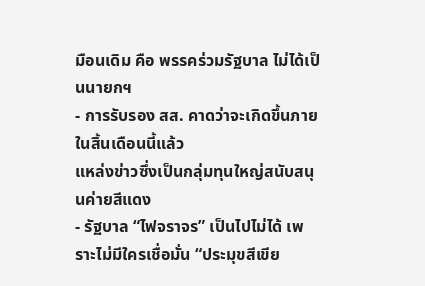มือนเดิม คือ พรรคร่วมรัฐบาล ไม่ได้เป็นนายกฯ
- การรับรอง สส. คาดว่าจะเกิดขึ้นภายในสิ้นเดือนนี้แล้ว
แหล่งข่าวซึ่งเป็นกลุ่มทุนใหญ่สนับสนุนค่ายสีแดง
- รัฐบาล “ไฟจราจร” เป็นไปไม่ได้ เพราะไม่มีใครเชื่อมั่น “ประมุขสีเขีย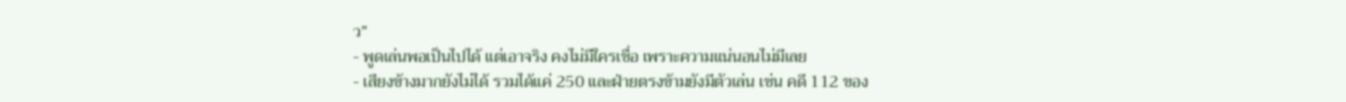ว”
- พูดเล่นพอเป็นไปได้ แต่เอาจริง คงไม่มีใครเชื่อ เพราะความแน่นอนไม่มีเลย
- เสียงข้างมากยังไม่ได้ รวมได้แค่ 250 และฝ่ายตรงข้ามยังมีตัวเล่น เช่น คดี 112 ของ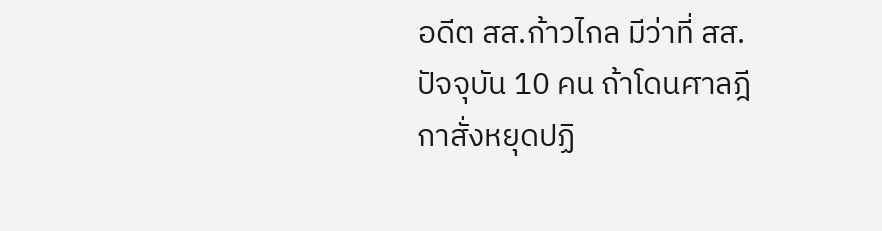อดีต สส.ก้าวไกล มีว่าที่ สส.ปัจจุบัน 10 คน ถ้าโดนศาลฎีกาสั่งหยุดปฏิ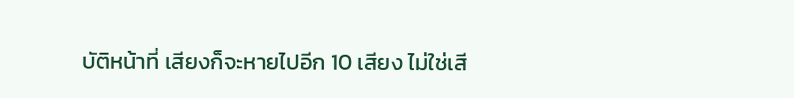บัติหน้าที่ เสียงก็จะหายไปอีก 10 เสียง ไม่ใช่เสี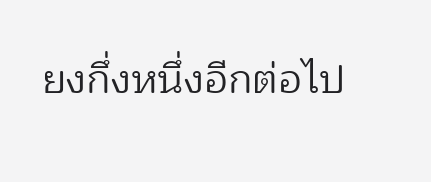ยงกึ่งหนึ่งอีกต่อไป